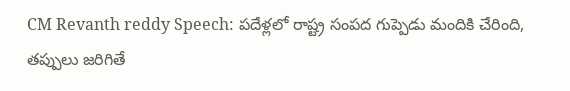CM Revanth reddy Speech: ప‌దేళ్ల‌లో రాష్ట్ర సంప‌ద గుప్పెడు మందికి చేరింది, త‌ప్పులు జ‌రిగితే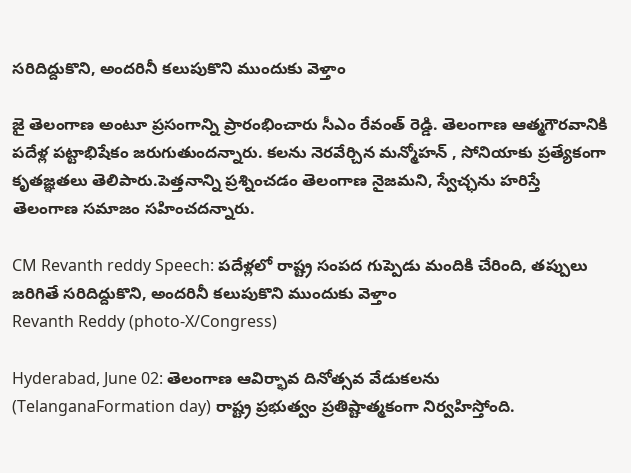స‌రిదిద్దుకొని, అంద‌రినీ క‌లుపుకొని ముందుకు వెళ్తాం

జై తెలంగాణ అంటూ ప్రసంగాన్ని ప్రారంభించారు సీఎం రేవంత్ రెడ్డి. తెలంగాణ ఆత్మగౌరవానికి పదేళ్ల పట్టాభిషేకం జ‌రుగుతుంద‌న్నారు. కల‌ను నెరవేర్చిన మన్మోహన్ , సోనియాకు ప్రత్యేకంగా కృతజ్ఞతలు తెలిపారు.పెత్తనాన్ని ప్రశ్నించడం తెలంగాణ నైజమ‌ని, స్వేచ్ఛను హరిస్తే తెలంగాణ సమాజం స‌హించ‌ద‌న్నారు.

CM Revanth reddy Speech: ప‌దేళ్ల‌లో రాష్ట్ర సంప‌ద గుప్పెడు మందికి చేరింది, త‌ప్పులు జ‌రిగితే స‌రిదిద్దుకొని, అంద‌రినీ క‌లుపుకొని ముందుకు వెళ్తాం
Revanth Reddy (photo-X/Congress)

Hyderabad, June 02: తెలంగాణ ఆవిర్భావ దినోత్సవ వేడుకలను (TelanganaFormation day) రాష్ట్ర ప్రభుత్వం ప్రతిష్టాత్మకంగా నిర్వహిస్తోంది.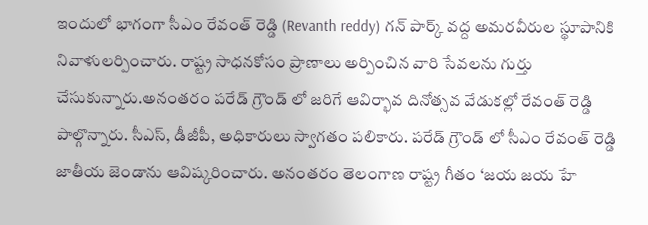ఇందులో భాగంగా సీఎం రేవంత్ రెడ్డి (Revanth reddy) గన్ పార్క్ వద్ద అమరవీరుల స్థూపానికి నివాళులర్పించారు. రాష్ట్ర సాధనకోసం ప్రాణాలు అర్పించిన వారి సేవలను గుర్తు చేసుకున్నారు.అనంతరం పరేడ్ గ్రౌండ్ లో జరిగే ఆవిర్భావ దినోత్సవ వేడుకల్లో రేవంత్ రెడ్డి పాల్గొన్నారు. సీఎస్, డీజీపీ, అధికారులు స్వాగతం పలికారు. పరేడ్ గ్రౌండ్ లో సీఎం రేవంత్ రెడ్డి జాతీయ జెండాను ఆవిష్కరించారు. అనంతరం తెలంగాణ రాష్ట్ర గీతం ‘జయ జయ హే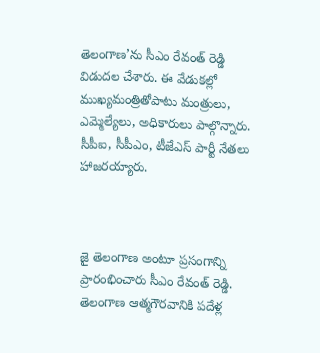తెలంగాణ’ను సీఎం రేవంత్ రెడ్డి విడుదల చేశారు. ఈ వేడుకల్లో ముఖ్యమంత్రితోపాటు మంత్రులు, ఎమ్మెల్యేలు, అధికారులు పాల్గొన్నారు. సీపీఐ, సీపీఎం, టీజేఎస్ పార్టీ నేతలు హాజరయ్యారు.



జై తెలంగాణ అంటూ ప్రసంగాన్ని ప్రారంభించారు సీఎం రేవంత్ రెడ్డి. తెలంగాణ ఆత్మగౌరవానికి పదేళ్ల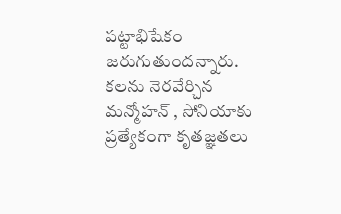పట్టాభిషేకం జ‌రుగుతుంద‌న్నారు. కల‌ను నెరవేర్చిన మన్మోహన్ , సోనియాకు ప్రత్యేకంగా కృతజ్ఞతలు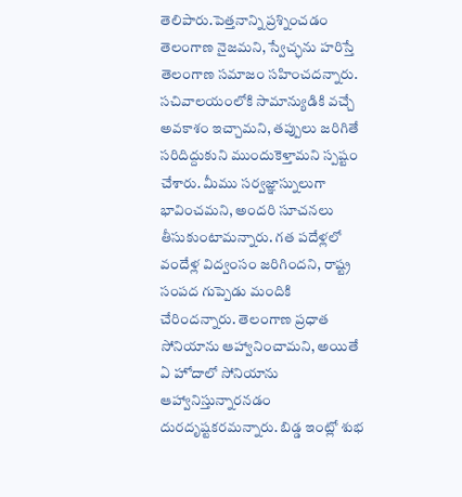తెలిపారు.పెత్తనాన్ని ప్రశ్నించడం తెలంగాణ నైజమ‌ని, స్వేచ్ఛను హరిస్తే తెలంగాణ సమాజం స‌హించ‌ద‌న్నారు. సచివాలయంలోకి సామాన్యుడికి వచ్చే అవకాశం ఇచ్చామ‌ని, తప్పులు జరిగితే సరిదిద్దుకుని ముందుకెళ్తామ‌ని స్ప‌ష్టం చేశారు. మీము సర్వజ్ఞాస్నులుగా భావించమ‌ని, అందరి సూచనలు తీసుకుంటామ‌న్నారు. గ‌త పదేళ్లలో వందేళ్ల విద్వంసం జరిగిందని, రాష్ట్ర సంపద గుప్పెడు మందికి చేరిందన్నారు. తెలంగాణ ప్రధాత సోనియాను ఆహ్వానించామ‌ని, అయితే ఏ హోదాలో సోనియాను ఆహ్వానిస్తున్నారనడం దురదృష్టక‌ర‌మ‌న్నారు. బిడ్డ ఇంట్లో శుభ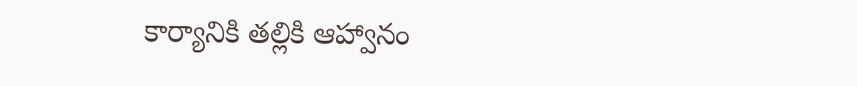కార్యానికి తల్లికి ఆహ్వానం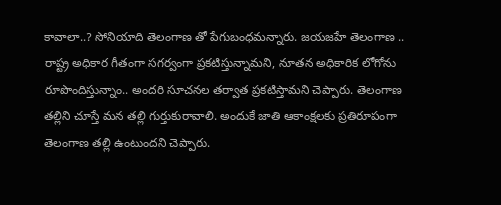కావాలా..? సోనియాది తెలంగాణ తో పేగుబంధమ‌న్నారు. జయజహే తెలంగాణ .. రాష్ట్ర అధికార గీతంగా సగర్వంగా ప్రకటిస్తున్నామ‌ని, నూతన అధికారిక లోగోను రూపొందిస్తున్నాం.. అందరి సూచనల తర్వాత ప్రకటిస్తామ‌ని చెప్పారు. తెలంగాణ తల్లిని చూస్తే మన తల్లి గుర్తుకురావాలి. అందుకే జాతి ఆకాంక్షలకు ప్రతిరూపంగా తెలంగాణ తల్లి ఉంటుందని చెప్పారు.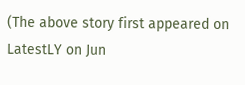(The above story first appeared on LatestLY on Jun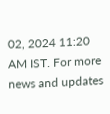02, 2024 11:20 AM IST. For more news and updates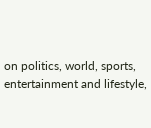on politics, world, sports, entertainment and lifestyle,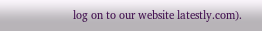log on to our website latestly.com).